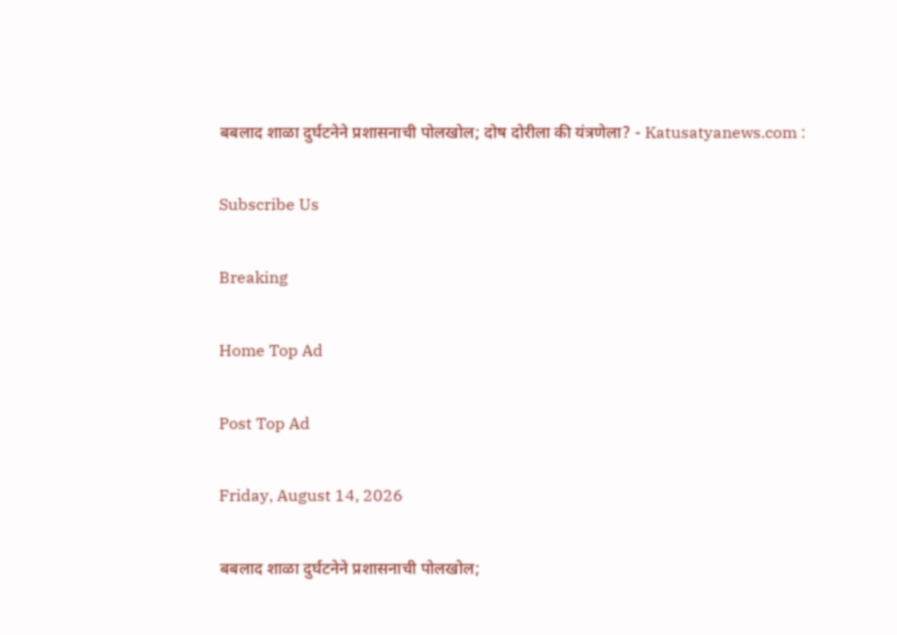बबलाद शाळा दुर्घटनेने प्रशासनाची पोलखोल; दोष दोरीला की यंत्रणेला? - Katusatyanews.com :

Subscribe Us

Breaking

Home Top Ad

Post Top Ad

Friday, August 14, 2026

बबलाद शाळा दुर्घटनेने प्रशासनाची पोलखोल;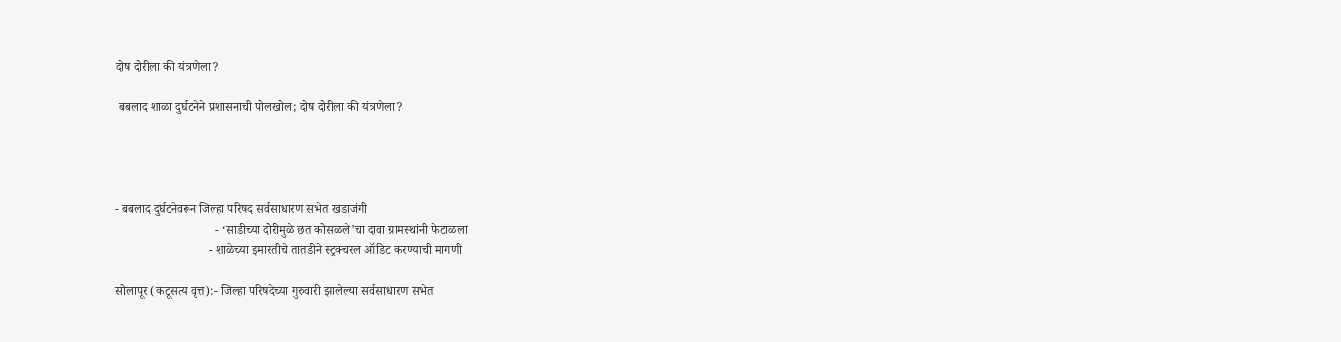दोष दोरीला की यंत्रणेला?

 बबलाद शाळा दुर्घटनेने प्रशासनाची पोलखोल; दोष दोरीला की यंत्रणेला?




- बबलाद दुर्घटनेवरून जिल्हा परिषद सर्वसाधारण सभेत खडाजंगी
                                - ‘साडीच्या दोरीमुळे छत कोसळले’चा दावा ग्रामस्थांनी फेटाळला
                              - शाळेच्या इमारतीचे तातडीने स्ट्रक्चरल ऑडिट करण्याची मागणी

सोलापूर (कटूसत्य वृत्त):- जिल्हा परिषदेच्या गुरुवारी झालेल्या सर्वसाधारण सभेत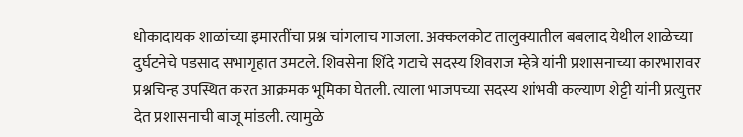धोकादायक शाळांच्या इमारतींचा प्रश्न चांगलाच गाजला. अक्कलकोट तालुक्यातील बबलाद येथील शाळेच्या दुर्घटनेचे पडसाद सभागृहात उमटले. शिवसेना शिंदे गटाचे सदस्य शिवराज म्हेत्रे यांनी प्रशासनाच्या कारभारावर प्रश्नचिन्ह उपस्थित करत आक्रमक भूमिका घेतली. त्याला भाजपच्या सदस्य शांभवी कल्याण शेट्टी यांनी प्रत्युत्तर देत प्रशासनाची बाजू मांडली. त्यामुळे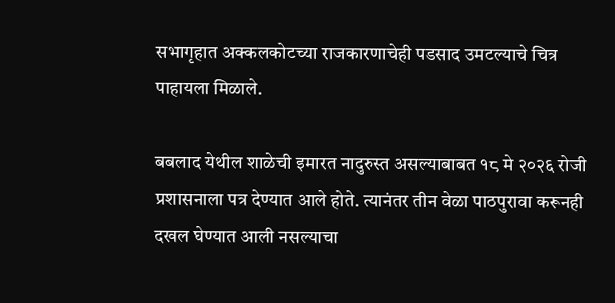सभागृहात अक्कलकोटच्या राजकारणाचेही पडसाद उमटल्याचे चित्र पाहायला मिळाले.

बबलाद येथील शाळेची इमारत नादुरुस्त असल्याबाबत १८ मे २०२६ रोजी प्रशासनाला पत्र देण्यात आले होते. त्यानंतर तीन वेळा पाठपुरावा करूनही दखल घेण्यात आली नसल्याचा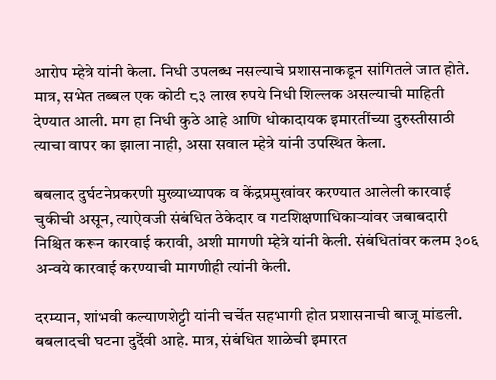आरोप म्हेत्रे यांनी केला. निधी उपलब्ध नसल्याचे प्रशासनाकडून सांगितले जात होते. मात्र, सभेत तब्बल एक कोटी ८३ लाख रुपये निधी शिल्लक असल्याची माहिती देण्यात आली. मग हा निधी कुठे आहे आणि धोकादायक इमारतींच्या दुरुस्तीसाठी त्याचा वापर का झाला नाही, असा सवाल म्हेत्रे यांनी उपस्थित केला.

बबलाद दुर्घटनेप्रकरणी मुख्याध्यापक व केंद्रप्रमुखांवर करण्यात आलेली कारवाई चुकीची असून, त्याऐवजी संबंधित ठेकेदार व गटशिक्षणाधिकाऱ्यांवर जबाबदारी निश्चित करून कारवाई करावी, अशी मागणी म्हेत्रे यांनी केली. संबंधितांवर कलम ३०६ अन्वये कारवाई करण्याची मागणीही त्यांनी केली.

दरम्यान, शांभवी कल्याणशेट्टी यांनी चर्चेत सहभागी होत प्रशासनाची बाजू मांडली. बबलादची घटना दुर्दैवी आहे. मात्र, संबंधित शाळेची इमारत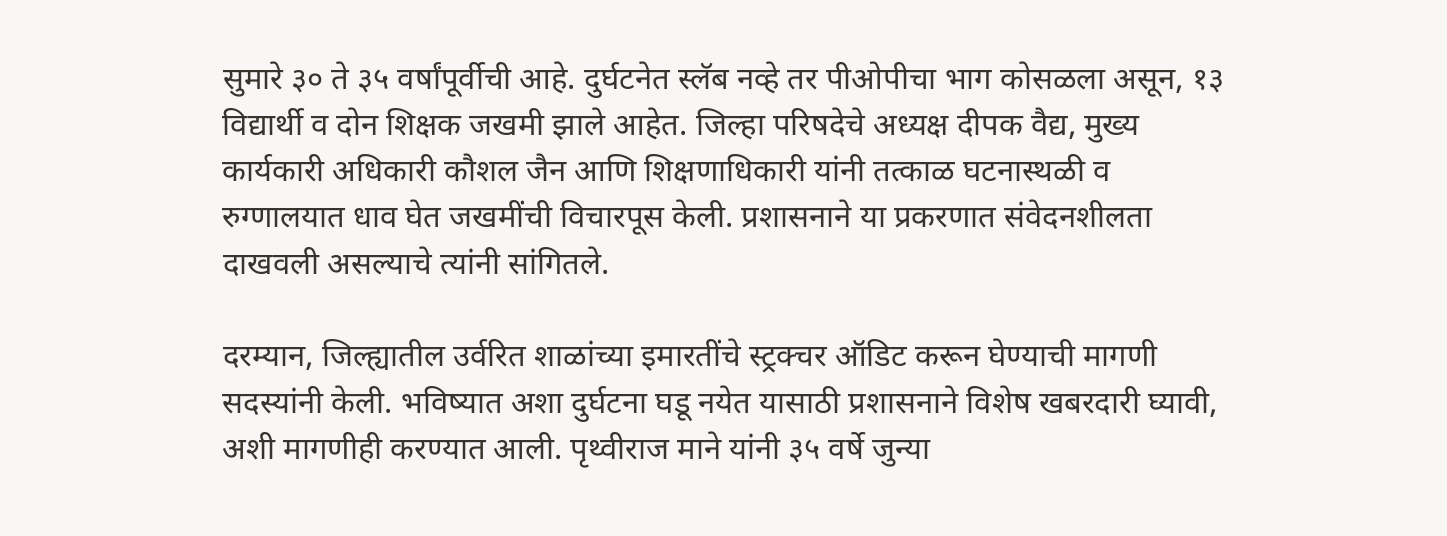सुमारे ३० ते ३५ वर्षांपूर्वीची आहे. दुर्घटनेत स्लॅब नव्हे तर पीओपीचा भाग कोसळला असून, १३ विद्यार्थी व दोन शिक्षक जखमी झाले आहेत. जिल्हा परिषदेचे अध्यक्ष दीपक वैद्य, मुख्य कार्यकारी अधिकारी कौशल जैन आणि शिक्षणाधिकारी यांनी तत्काळ घटनास्थळी व रुग्णालयात धाव घेत जखमींची विचारपूस केली. प्रशासनाने या प्रकरणात संवेदनशीलता दाखवली असल्याचे त्यांनी सांगितले.

दरम्यान, जिल्ह्यातील उर्वरित शाळांच्या इमारतींचे स्ट्रक्चर ऑडिट करून घेण्याची मागणी सदस्यांनी केली. भविष्यात अशा दुर्घटना घडू नयेत यासाठी प्रशासनाने विशेष खबरदारी घ्यावी, अशी मागणीही करण्यात आली. पृथ्वीराज माने यांनी ३५ वर्षे जुन्या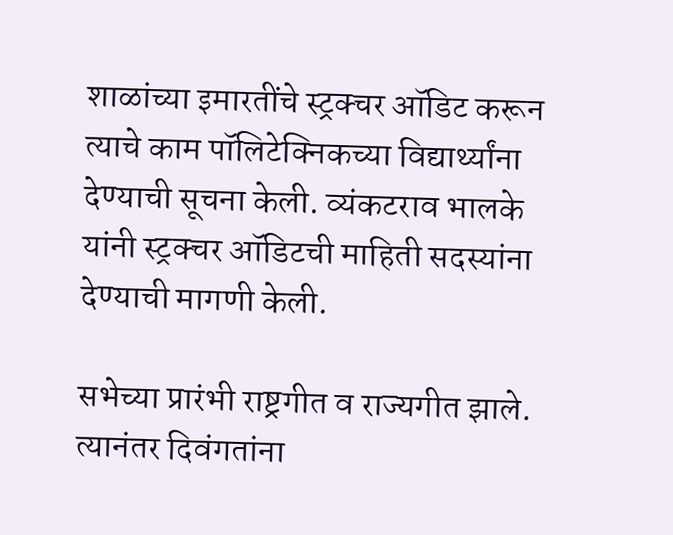शाळांच्या इमारतींचे स्ट्रक्चर ऑडिट करून त्याचे काम पॉलिटेक्निकच्या विद्यार्थ्यांना देण्याची सूचना केली. व्यंकटराव भालके यांनी स्ट्रक्चर ऑडिटची माहिती सदस्यांना देण्याची मागणी केली.

सभेच्या प्रारंभी राष्ट्रगीत व राज्यगीत झाले. त्यानंतर दिवंगतांना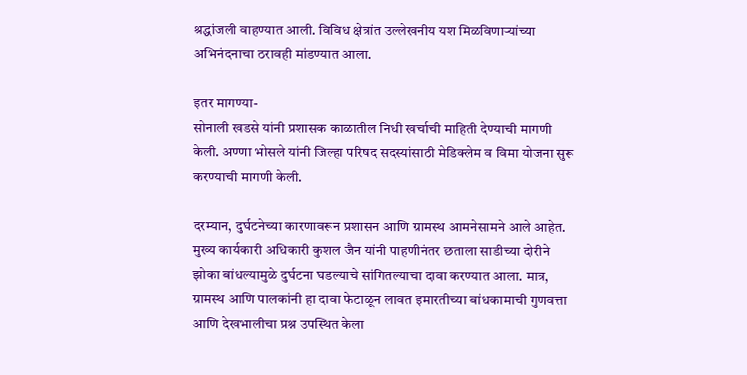श्रद्धांजली वाहण्यात आली. विविध क्षेत्रांत उल्लेखनीय यश मिळविणाऱ्यांच्या अभिनंदनाचा ठरावही मांडण्यात आला.

इतर मागण्या-
सोनाली खडसे यांनी प्रशासक काळातील निधी खर्चाची माहिती देण्याची मागणी केली. अण्णा भोसले यांनी जिल्हा परिषद सदस्यांसाठी मेडिक्लेम व विमा योजना सुरू करण्याची मागणी केली.

दरम्यान, दुर्घटनेच्या कारणावरून प्रशासन आणि ग्रामस्थ आमनेसामने आले आहेत. मुख्य कार्यकारी अधिकारी कुशल जैन यांनी पाहणीनंतर छताला साडीच्या दोरीने झोका बांधल्यामुळे दुर्घटना घडल्याचे सांगितल्याचा दावा करण्यात आला. मात्र, ग्रामस्थ आणि पालकांनी हा दावा फेटाळून लावत इमारतीच्या बांधकामाची गुणवत्ता आणि देखभालीचा प्रश्न उपस्थित केला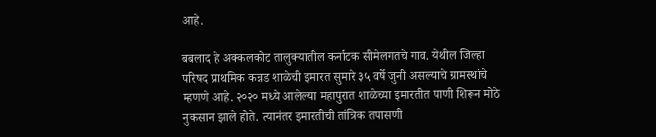आहे.

बबलाद हे अक्कलकोट तालुक्यातील कर्नाटक सीमेलगतचे गाव. येथील जिल्हा परिषद प्राथमिक कन्नड शाळेची इमारत सुमारे ३५ वर्षे जुनी असल्याचे ग्रामस्थांचे म्हणणे आहे. २०२० मध्ये आलेल्या महापुरात शाळेच्या इमारतीत पाणी शिरून मोठे नुकसान झाले होते. त्यानंतर इमारतीची तांत्रिक तपासणी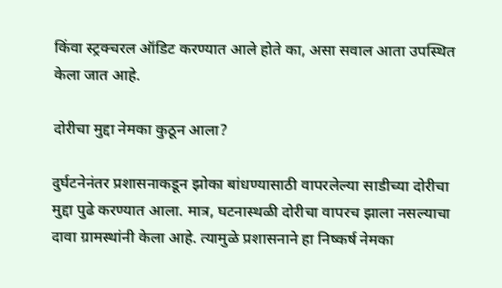किंवा स्ट्रक्चरल ऑडिट करण्यात आले होते का, असा सवाल आता उपस्थित केला जात आहे.

दोरीचा मुद्दा नेमका कुठून आला?

दुर्घटनेनंतर प्रशासनाकडून झोका बांधण्यासाठी वापरलेल्या साडीच्या दोरीचा मुद्दा पुढे करण्यात आला. मात्र, घटनास्थळी दोरीचा वापरच झाला नसल्याचा दावा ग्रामस्थांनी केला आहे. त्यामुळे प्रशासनाने हा निष्कर्ष नेमका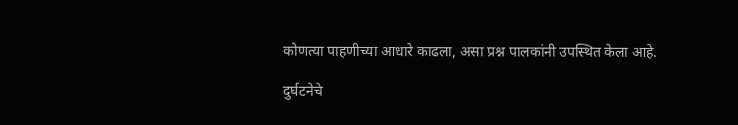कोणत्या पाहणीच्या आधारे काढला, असा प्रश्न पालकांनी उपस्थित केला आहे.

दुर्घटनेचे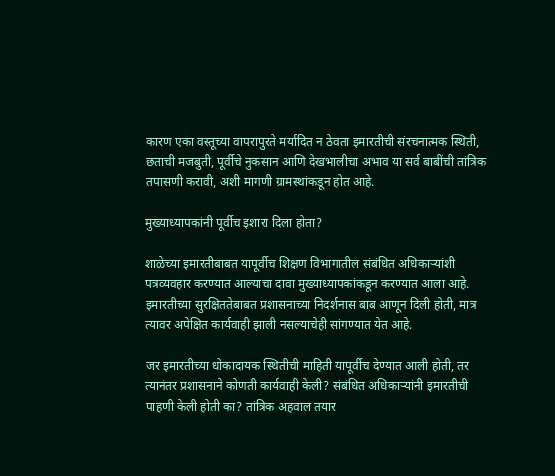कारण एका वस्तूच्या वापरापुरते मर्यादित न ठेवता इमारतीची संरचनात्मक स्थिती, छताची मजबुती, पूर्वीचे नुकसान आणि देखभालीचा अभाव या सर्व बाबींची तांत्रिक तपासणी करावी, अशी मागणी ग्रामस्थांकडून होत आहे.

मुख्याध्यापकांनी पूर्वीच इशारा दिला होता?

शाळेच्या इमारतीबाबत यापूर्वीच शिक्षण विभागातील संबंधित अधिकाऱ्यांशी पत्रव्यवहार करण्यात आल्याचा दावा मुख्याध्यापकांकडून करण्यात आला आहे. इमारतीच्या सुरक्षिततेबाबत प्रशासनाच्या निदर्शनास बाब आणून दिली होती, मात्र त्यावर अपेक्षित कार्यवाही झाली नसल्याचेही सांगण्यात येत आहे.

जर इमारतीच्या धोकादायक स्थितीची माहिती यापूर्वीच देण्यात आली होती, तर त्यानंतर प्रशासनाने कोणती कार्यवाही केली? संबंधित अधिकाऱ्यांनी इमारतीची पाहणी केली होती का? तांत्रिक अहवाल तयार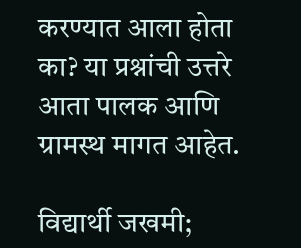करण्यात आला होता का? या प्रश्नांची उत्तरे आता पालक आणि ग्रामस्थ मागत आहेत.

विद्यार्थी जखमी;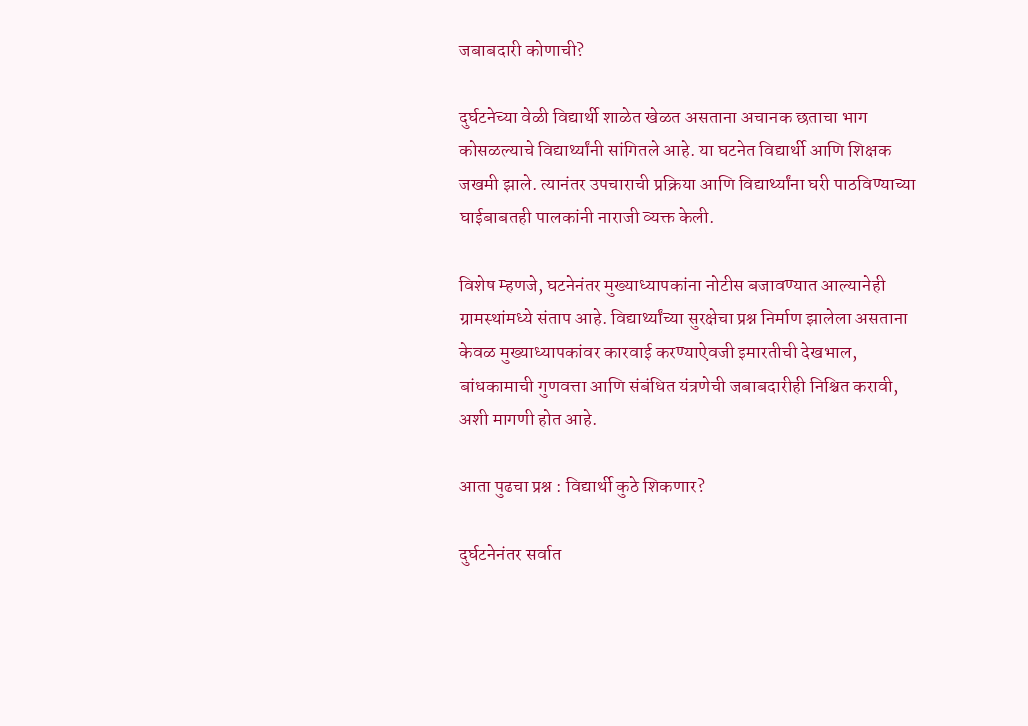जबाबदारी कोणाची?

दुर्घटनेच्या वेळी विद्यार्थी शाळेत खेळत असताना अचानक छताचा भाग कोसळल्याचे विद्यार्थ्यांनी सांगितले आहे. या घटनेत विद्यार्थी आणि शिक्षक जखमी झाले. त्यानंतर उपचाराची प्रक्रिया आणि विद्यार्थ्यांना घरी पाठविण्याच्या घाईबाबतही पालकांनी नाराजी व्यक्त केली.

विशेष म्हणजे, घटनेनंतर मुख्याध्यापकांना नोटीस बजावण्यात आल्यानेही ग्रामस्थांमध्ये संताप आहे. विद्यार्थ्यांच्या सुरक्षेचा प्रश्न निर्माण झालेला असताना केवळ मुख्याध्यापकांवर कारवाई करण्याऐवजी इमारतीची देखभाल, बांधकामाची गुणवत्ता आणि संबंधित यंत्रणेची जबाबदारीही निश्चित करावी, अशी मागणी होत आहे.

आता पुढचा प्रश्न : विद्यार्थी कुठे शिकणार?

दुर्घटनेनंतर सर्वात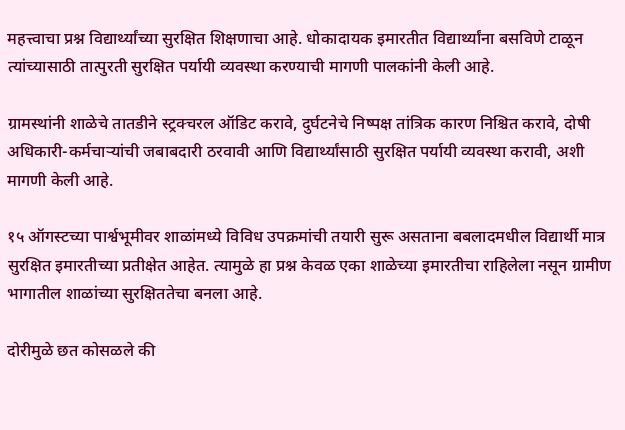महत्त्वाचा प्रश्न विद्यार्थ्यांच्या सुरक्षित शिक्षणाचा आहे. धोकादायक इमारतीत विद्यार्थ्यांना बसविणे टाळून त्यांच्यासाठी तात्पुरती सुरक्षित पर्यायी व्यवस्था करण्याची मागणी पालकांनी केली आहे.

ग्रामस्थांनी शाळेचे तातडीने स्ट्रक्चरल ऑडिट करावे, दुर्घटनेचे निष्पक्ष तांत्रिक कारण निश्चित करावे, दोषी अधिकारी-कर्मचाऱ्यांची जबाबदारी ठरवावी आणि विद्यार्थ्यांसाठी सुरक्षित पर्यायी व्यवस्था करावी, अशी मागणी केली आहे.

१५ ऑगस्टच्या पार्श्वभूमीवर शाळांमध्ये विविध उपक्रमांची तयारी सुरू असताना बबलादमधील विद्यार्थी मात्र सुरक्षित इमारतीच्या प्रतीक्षेत आहेत. त्यामुळे हा प्रश्न केवळ एका शाळेच्या इमारतीचा राहिलेला नसून ग्रामीण भागातील शाळांच्या सुरक्षिततेचा बनला आहे.

दोरीमुळे छत कोसळले की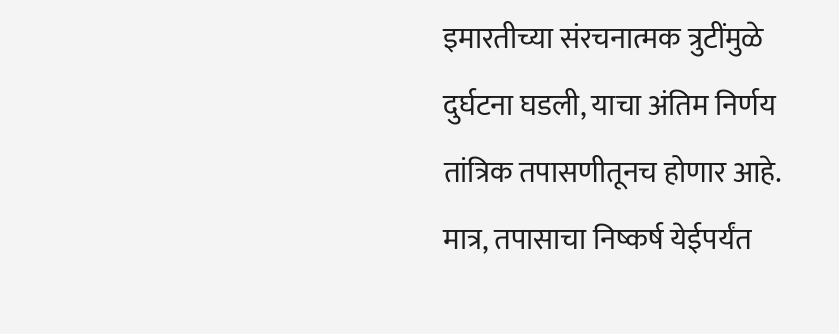इमारतीच्या संरचनात्मक त्रुटींमुळे दुर्घटना घडली, याचा अंतिम निर्णय तांत्रिक तपासणीतूनच होणार आहे. मात्र, तपासाचा निष्कर्ष येईपर्यंत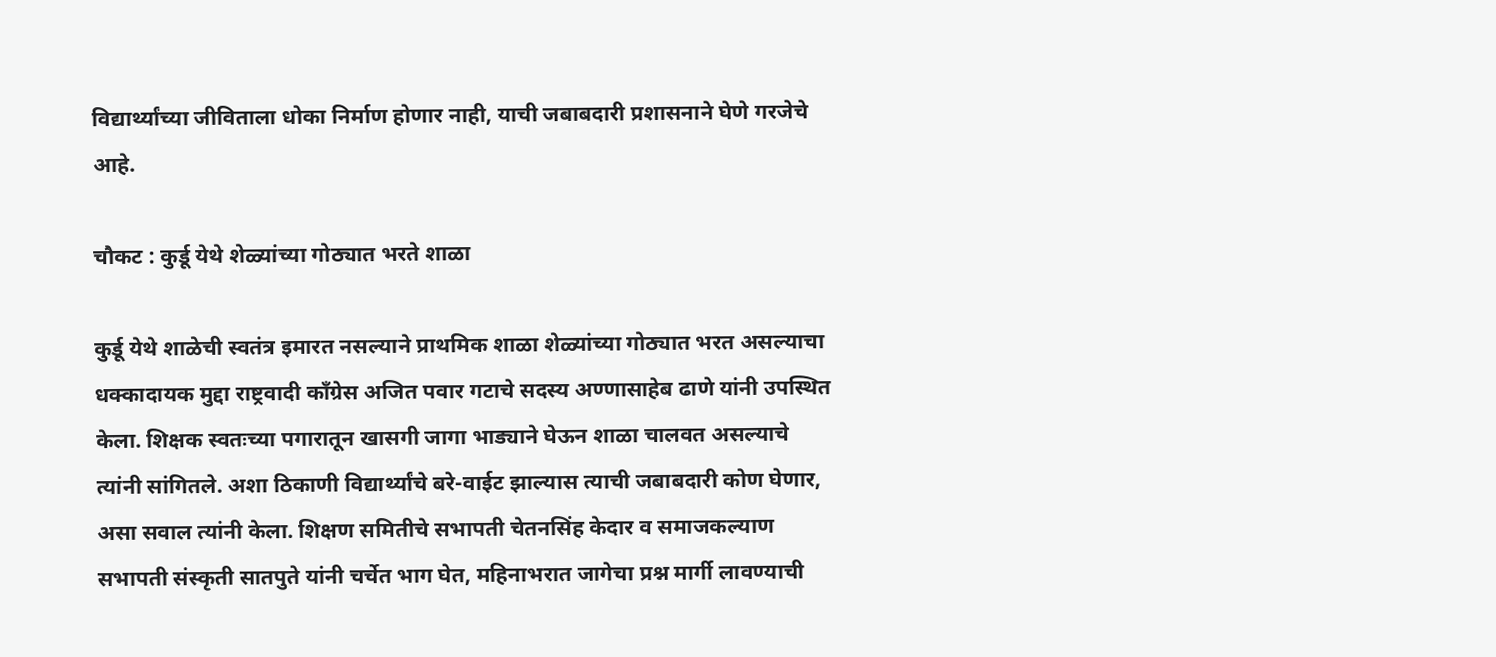विद्यार्थ्यांच्या जीविताला धोका निर्माण होणार नाही, याची जबाबदारी प्रशासनाने घेणे गरजेचे आहे.

चौकट : कुर्डू येथे शेळ्यांच्या गोठ्यात भरते शाळा

कुर्डू येथे शाळेची स्वतंत्र इमारत नसल्याने प्राथमिक शाळा शेळ्यांच्या गोठ्यात भरत असल्याचा धक्कादायक मुद्दा राष्ट्रवादी काँग्रेस अजित पवार गटाचे सदस्य अण्णासाहेब ढाणे यांनी उपस्थित केला. शिक्षक स्वतःच्या पगारातून खासगी जागा भाड्याने घेऊन शाळा चालवत असल्याचे त्यांनी सांगितले. अशा ठिकाणी विद्यार्थ्यांचे बरे-वाईट झाल्यास त्याची जबाबदारी कोण घेणार, असा सवाल त्यांनी केला. शिक्षण समितीचे सभापती चेतनसिंह केदार व समाजकल्याण सभापती संस्कृती सातपुते यांनी चर्चेत भाग घेत, महिनाभरात जागेचा प्रश्न मार्गी लावण्याची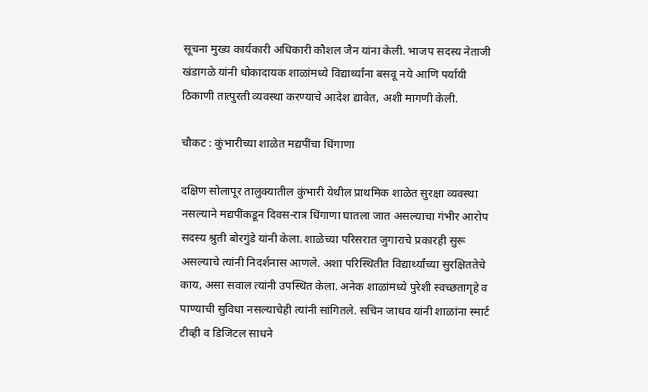सूचना मुख्य कार्यकारी अधिकारी कौशल जैन यांना केली. भाजप सदस्य नेताजी खंडागळे यांनी धोकादायक शाळांमध्ये विद्यार्थ्यांना बसवू नये आणि पर्यायी ठिकाणी तात्पुरती व्यवस्था करण्याचे आदेश द्यावेत, अशी मागणी केली.

चौकट : कुंभारीच्या शाळेत मद्यपींचा धिंगाणा

दक्षिण सोलापूर तालुक्यातील कुंभारी येथील प्राथमिक शाळेत सुरक्षा व्यवस्था नसल्याने मद्यपींकडून दिवस-रात्र धिंगाणा घातला जात असल्याचा गंभीर आरोप सदस्य श्रुती बोरगुंडे यांनी केला. शाळेच्या परिसरात जुगाराचे प्रकारही सुरू असल्याचे त्यांनी निदर्शनास आणले. अशा परिस्थितीत विद्यार्थ्यांच्या सुरक्षिततेचे काय, असा सवाल त्यांनी उपस्थित केला. अनेक शाळांमध्ये पुरेशी स्वच्छतागृहे व पाण्याची सुविधा नसल्याचेही त्यांनी सांगितले. सचिन जाधव यांनी शाळांना स्मार्ट टीव्ही व डिजिटल साधने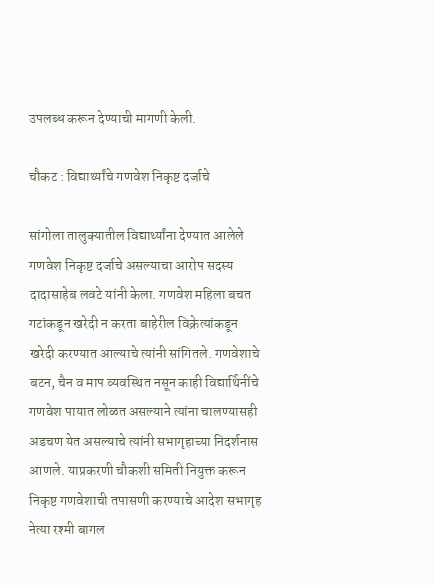उपलब्ध करून देण्याची मागणी केली.

चौकट : विद्यार्थ्यांचे गणवेश निकृष्ट दर्जाचे

सांगोला तालुक्यातील विद्यार्थ्यांना देण्यात आलेले गणवेश निकृष्ट दर्जाचे असल्याचा आरोप सदस्य दादासाहेब लवटे यांनी केला. गणवेश महिला बचत गटांकडून खरेदी न करता बाहेरील विक्रेत्यांकडून खरेदी करण्यात आल्याचे त्यांनी सांगितले. गणवेशाचे बटन, चैन व माप व्यवस्थित नसून काही विद्यार्थिनींचे गणवेश पायात लोळत असल्याने त्यांना चालण्यासही अडचण येत असल्याचे त्यांनी सभागृहाच्या निदर्शनास आणले. याप्रकरणी चौकशी समिती नियुक्त करून निकृष्ट गणवेशाची तपासणी करण्याचे आदेश सभागृह नेत्या रश्मी बागल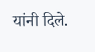यांनी दिले.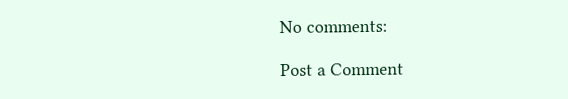No comments:

Post a Comment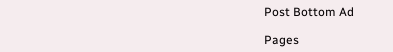Post Bottom Ad

Pages